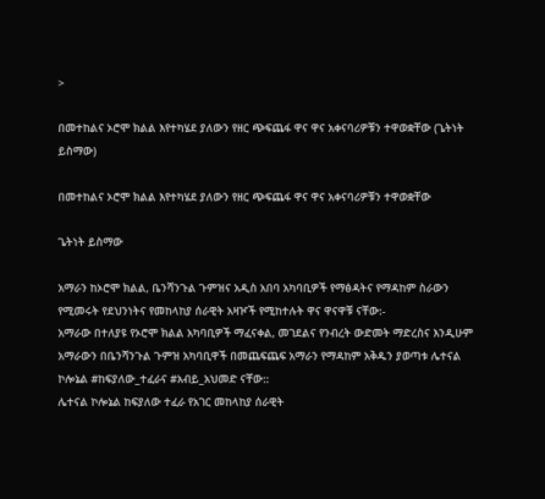>

በመተከልና ኦሮሞ ክልል እየተካሄደ ያለውን የዘር ጭፍጨፋ ዋና ዋና አቀናባሪዎቹን ተዋወቋቸው (ጌትነት ይስማው)

በመተከልና ኦሮሞ ክልል እየተካሄደ ያለውን የዘር ጭፍጨፋ ዋና ዋና አቀናባሪዎቹን ተዋወቋቸው

ጌትነት ይስማው

አማራን ከኦሮሞ ክልል, ቤንሻንጉል ጉምዝና አዲስ አበባ አካባቢዎች የማፅዳትና የማዳከም ስራውን የሚመሩት የደህንነትና የመከላከያ ሰራዊት አዛዦች የሚከተሉት ዋና ዋናዋቹ ናቸው:-
አማራው በተለያዩ የኦሮሞ ክልል አካባቢዎች ማፈናቀል, መገደልና የንብረት ውድመት ማድረስና እንዲሁም አማራውን በቤንሻንጉል ጉምዝ አካባቢዋች በመጨፍጨፍ አማራን የማዳከም አቅዱን ያወጣቱ ሌተናል ኮሎኔል #ከፍያለው_ተፈራና #አብይ_አህመድ ናቸው::
ሌተናል ኮሎኔል ከፍያለው ተፈራ የአገር መከላከያ ሰራዊት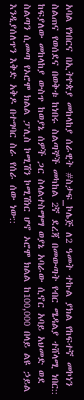አባል የነበርና በኢትዮጵያ መከላከያ ሰራዊት #ስታፍ_ኮሌጅ ለ2 ዓመት ተኩል ያክል የከፍተኛ መኮነን ስልጠና የወሰደና በወቅቱ ከነበሩ ስልጣኞች መካከል 2ኛ ደረጃ በመውጣት የብር ሜዳልያ ተሸላሚ ነበር:: ከፍያለው መከላከያ ውስጥ ከወያኔ ሰዎች ጋር ስላልተስማማ ወያኔ አባራው ሲኖር አባይ አህመድ ወደ ስልጣን ሲመጣ የኦሮሞ ክልል ፓሊስ ኮሚሽን ኮሚሽነር ሆኖ ኦሮሞ ክልል ከ100,000 በላይ ልዩ ኃይል እንዲያሰለጥን እቅድ አቅዶ በተግባር ስራ የሰራ ሰው ነው::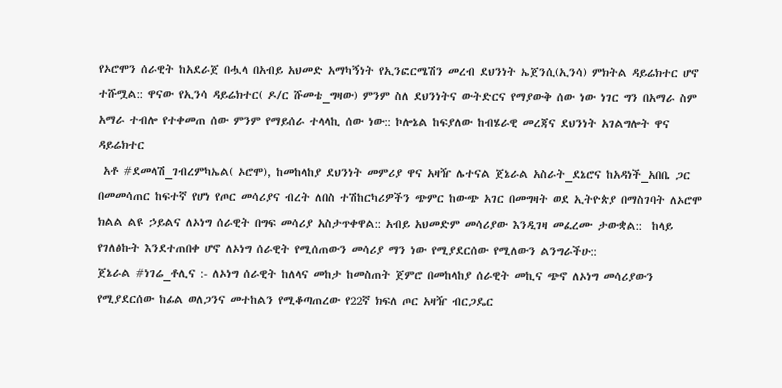የኦሮሞን ሰራዊት ከአደራጀ በሗላ በአብይ አህመድ አማካኝነት የኢንፎርሜሽን መረብ ደህንነት ኤጀንሲ(ኢንሳ) ምክትል ዳይሬክተር ሆኖ ተሹሟል:: ዋናው የኢንሳ ዳይሬክተር( ዶ/ር ሹመቴ_ግዛው) ምንም ስለ ደህንነትና ውትድርና የማያውቅ ሰው ነው ነገር ግን በአማራ ስም አማራ ተብሎ የተቀመጠ ሰው ምንም የማይሰራ ተላላኪ ሰው ነው:: ኮሎኔል ከፍያለው ከብሄራዊ መረጃና ደህንነት አገልግሎት ዋና ዳይሬክተር
 አቶ #ደመላሽ_ገብረምካኤል( ኦሮሞ), ከመከላከያ ደህንነት መምሪያ ዋና አዛዥ ሌተናል ጀኔራል አስራት_ደኔሮና ከአዳነች_አበቤ ጋር በመመሳጠር ከፍተኛ የሆነ የጦር መሳሪያና ብረት ለበስ ተሽከርካሪዎችን ጭምር ከውጭ አገር በመግዛት ወደ ኢትዮጵያ በማስገባት ለኦሮሞ ክልል ልዩ ኃይልና ለኦነግ ሰራዊት በግፍ መሳሪያ አስታጥቀዋል:: አብይ አህመድም መሳሪያው እንዲገዛ መፈረሙ ታውቋል::  ከላይ የገለፅኩት እንደተጠበቀ ሆኖ ለኦነግ ሰራዊት የሚሰጠውን መሳሪያ ማን ነው የሚያደርሰው የሚለውን ልንግራችሁ::
ጀኔራል #ነገሬ_ቶሊና :- ለኦነግ ሰራዊት ከለላና መከታ ከመስጠት ጀምሮ በመከላከያ ሰራዊት መኪና ጭኖ ለኦነግ መሳሪያውን የሚያደርሰው ከፊል ወለጋንና መተከልን የሚቆጣጠረው የ22ኛ ክፍለ ጦር አዛዥ ብርጋዴር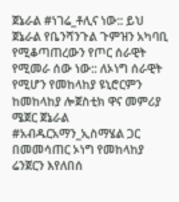ጀኔራል #ነገሬ_ቶሊና ነው:: ይህ ጀኔራል የቤንሻንጉል ጉምዝን አካባቢ የሚቆጣጠረውን የጦር ሰራዊት የሚመራ ሰው ነው:: ለኦነግ ሰራዊት የሚሆን የመከላከያ ዩኒሮርምን ከመከላከያ ሎጀስቲክ ዋና መምሪያ ሜጀር ጀኔራል #አብዱርአማን_ኢስማሄል ጋር በመመሳጠር ኦነግ የመከላከያ ሬንጀርን እየለበሰ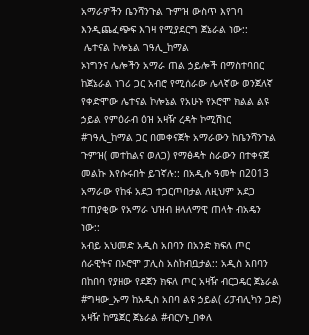አማራዎችን ቤንሻንጉል ጉምዝ ውስጥ እየገባ እንዲጨፈጭፍ እገዛ የሚያደርግ ጀኔራል ነው::
 ሌተናል ኮሎኔል ገዓሊ_ከማል
ኦነግንና ሌሎችን አማራ ጠል ኃይሎች በማስተባበር ከጀኔራል ነገሪ ጋር አብሮ የሚሰራው ሌላኛው ወንጀለኛ  የቀድሞው ሌተናል ኮሎኔል የአሁኑ የኦሮሞ ክልል ልዩ ኃይል የምዕራብ ዕዝ አዛዥ ረዳት ኮሚሽነር #ገዓሊ_ከማል ጋር በመቀናጀት አማራውን ከቤንሻንጉል ጉምዝ( መተከልና ወለጋ) የማፅዳት ስራውን በተቀናጀ መልኩ እየሱሩበት ይገኛሉ:: በአዲሱ ዓመት በ2013 አማራው የከፋ አደጋ ተጋርጦበታል ለዚህም አደጋ ተጠያቂው የአማራ ህዝብ ዘላለማዊ ጠላት ብአዴን ነው::
አብይ አህመድ አዲስ አበባን በአንድ ክፍለ ጦር ሰራዊትና በኦሮሞ ፓሊስ አስከብቧታል:: አዲስ አበባን በከበባ የያዘው የደጀን ክፍለ ጦር አዛዥ ብርጋዴር ጀኔራል #ግዛው_ኡማ ከአዲስ አበባ ልዩ ኃይል( ሪፓብሊካን ጋድ) አዛዥ ከሜጀር ጀኔራል #ብርሃኑ_በቀለ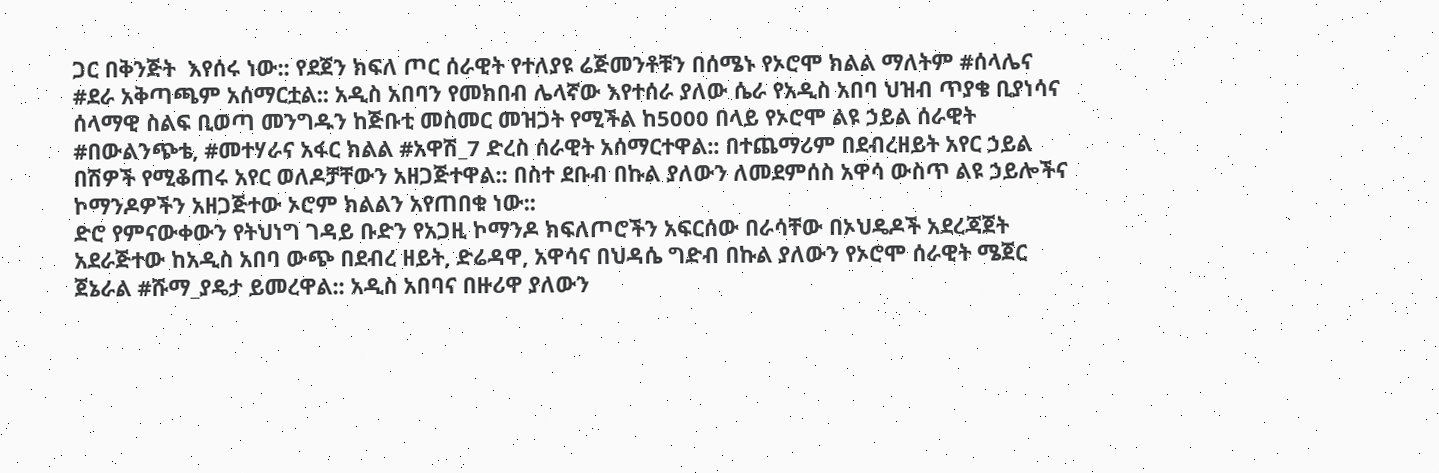ጋር በቅንጅት  እየሰሩ ነው:: የደጀን ክፍለ ጦር ሰራዊት የተለያዩ ሬጅመንቶቹን በሰሜኑ የኦሮሞ ክልል ማለትም #ሰላሌና #ደራ አቅጣጫም አሰማርቷል:: አዲስ አበባን የመክበብ ሌላኛው እየተሰራ ያለው ሴራ የአዲስ አበባ ህዝብ ጥያቄ ቢያነሳና ሰላማዊ ስልፍ ቢወጣ መንግዱን ከጅቡቲ መስመር መዝጋት የሚችል ከ5000 በላይ የኦሮሞ ልዩ ኃይል ሰራዊት #በውልንጭቴ, #መተሃራና አፋር ክልል #አዋሽ_7 ድረስ ሰራዊት አሰማርተዋል:: በተጨማሪም በደብረዘይት አየር ኃይል በሽዎች የሚቆጠሩ አየር ወለዶቻቸውን አዘጋጅተዋል:: በስተ ደቡብ በኩል ያለውን ለመደምሰስ አዋሳ ውስጥ ልዩ ኃይሎችና ኮማንዶዎችን አዘጋጅተው ኦሮም ክልልን አየጠበቁ ነው::
ድሮ የምናውቀውን የትህነግ ገዳይ ቡድን የአጋዚ ኮማንዶ ክፍለጦሮችን አፍርሰው በራሳቸው በኦህዴዶች አደረጃጀት አደራጅተው ከአዲስ አበባ ውጭ በደብረ ዘይት, ድሬዳዋ, አዋሳና በህዳሴ ግድብ በኩል ያለውን የኦሮሞ ሰራዊት ሜጀር ጀኔራል #ሹማ_ያዴታ ይመረዋል:: አዲስ አበባና በዙሪዋ ያለውን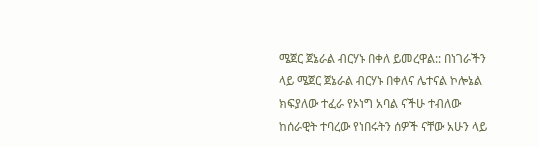ሜጀር ጀኔራል ብርሃኑ በቀለ ይመረዋል:: በነገራችን ላይ ሜጀር ጀኔራል ብርሃኑ በቀለና ሌተናል ኮሎኔል ክፍያለው ተፈራ የኦነግ አባል ናችሁ ተብለው ከሰራዊት ተባረው የነበሩትን ሰዎች ናቸው አሁን ላይ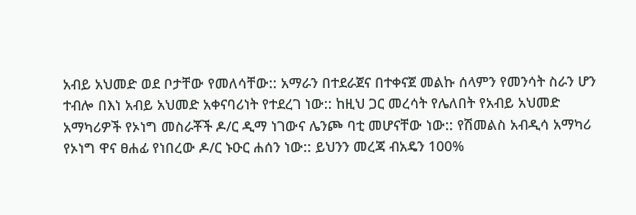አብይ አህመድ ወደ ቦታቸው የመለሳቸው:: አማራን በተደራጀና በተቀናጀ መልኩ ሰላምን የመንሳት ስራን ሆን ተብሎ በእነ አብይ አህመድ አቀናባሪነት የተደረገ ነው:: ከዚህ ጋር መረሳት የሌለበት የአብይ አህመድ አማካሪዎች የኦነግ መስራቾች ዶ/ር ዲማ ነገውና ሌንጮ ባቲ መሆናቸው ነው:: የሽመልስ አብዲሳ አማካሪ የኦነግ ዋና ፀሐፊ የነበረው ዶ/ር ኑዑር ሐሰን ነው:: ይህንን መረጃ ብአዴን 100%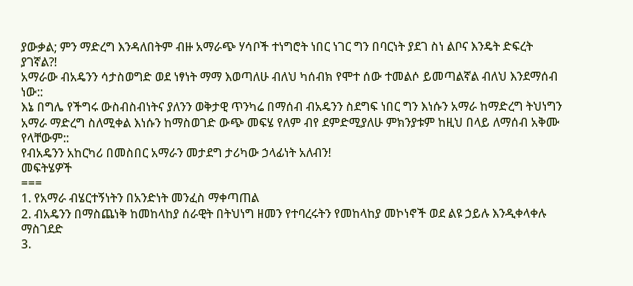ያውቃል; ምን ማድረግ እንዳለበትም ብዙ አማራጭ ሃሳቦች ተነግሮት ነበር ነገር ግን በባርነት ያደገ ስነ ልቦና እንዴት ድፍረት ያገኛል?!
አማራው ብአዴንን ሳታስወግድ ወደ ነፃነት ማማ እወጣለሁ ብለህ ካሰብክ የሞተ ሰው ተመልሶ ይመጣልኛል ብለህ እንደማሰብ ነው::
እኔ በግሌ የችግሩ ውስብስብነትና ያለንን ወቅታዊ ጥንካሬ በማሰብ ብአዴንን ስደግፍ ነበር ግን እነሱን አማራ ከማድረግ ትህነግን አማራ ማድረግ ስለሚቀል እነሱን ከማስወገድ ውጭ መፍሄ የለም ብየ ደምድሚያለሁ ምክንያቱም ከዚህ በላይ ለማሰብ አቅሙ የላቸውም::
የብአዴንን አከርካሪ በመስበር አማራን መታደግ ታሪካው ኃላፊነት አለብን!
መፍትሄዎች
===
1. የአማራ ብሄርተኝነትን በአንድነት መንፈስ ማቀጣጠል
2. ብአዴንን በማስጨነቅ ከመከላከያ ሰራዊት በትህነግ ዘመን የተባረሩትን የመከላከያ መኮነኖች ወደ ልዩ ኃይሉ እንዲቀላቀሉ ማስገደድ
3.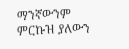ማንኛውንም ምርኩዝ ያለውን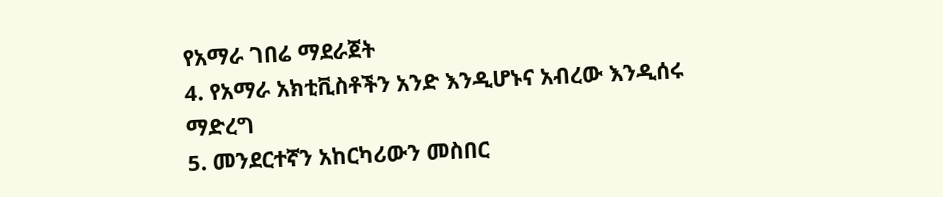የአማራ ገበሬ ማደራጀት
4. የአማራ አክቲቪስቶችን አንድ እንዲሆኑና አብረው እንዲሰሩ ማድረግ
5. መንደርተኛን አከርካሪውን መስበር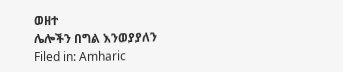ወዘተ
ሌሎችን በግል እንወያያለን
Filed in: Amharic